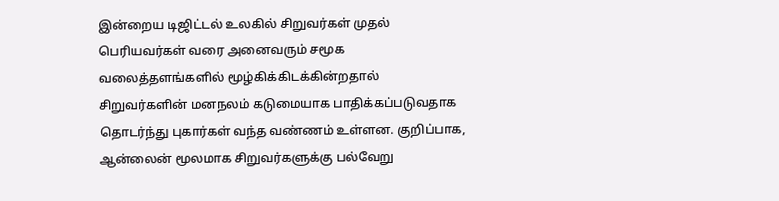இன்றைய டிஜிட்டல் உலகில் சிறுவர்கள் முதல் பெரியவர்கள் வரை அனைவரும் சமூக வலைத்தளங்களில் மூழ்கிக்கிடக்கின்றதால் சிறுவர்களின் மனநலம் கடுமையாக பாதிக்கப்படுவதாக தொடர்ந்து புகார்கள் வந்த வண்ணம் உள்ளன. குறிப்பாக, ஆன்லைன் மூலமாக சிறுவர்களுக்கு பல்வேறு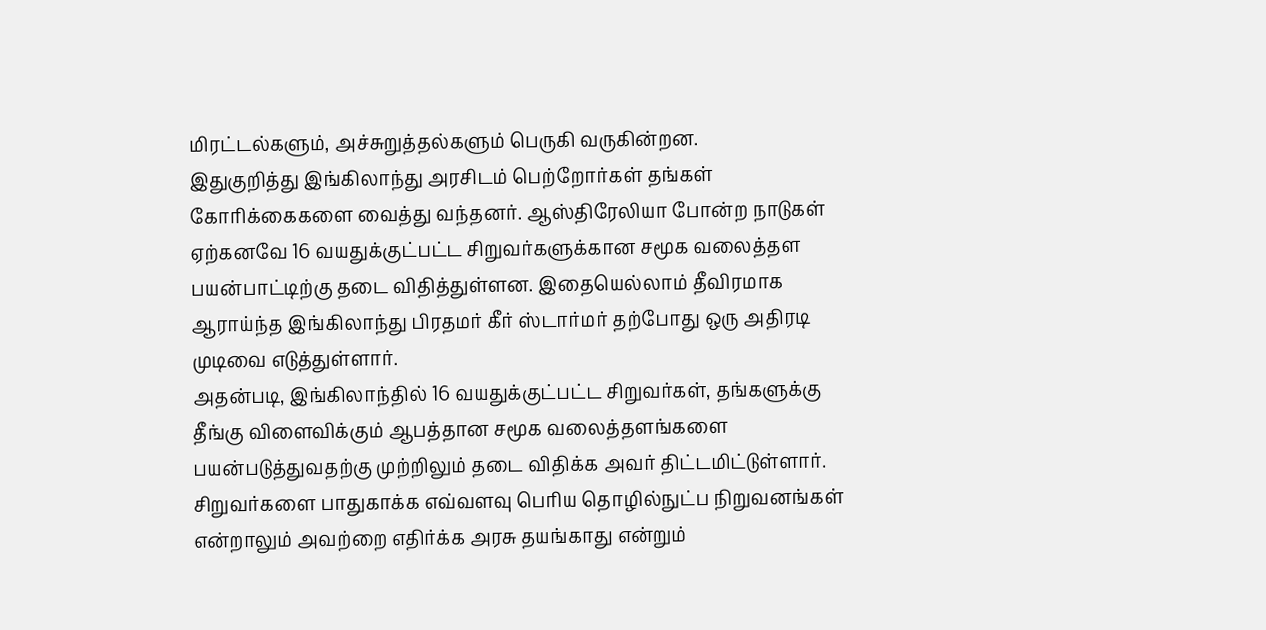மிரட்டல்களும், அச்சுறுத்தல்களும் பெருகி வருகின்றன.
இதுகுறித்து இங்கிலாந்து அரசிடம் பெற்றோர்கள் தங்கள் கோரிக்கைகளை வைத்து வந்தனர். ஆஸ்திரேலியா போன்ற நாடுகள் ஏற்கனவே 16 வயதுக்குட்பட்ட சிறுவர்களுக்கான சமூக வலைத்தள பயன்பாட்டிற்கு தடை விதித்துள்ளன. இதையெல்லாம் தீவிரமாக ஆராய்ந்த இங்கிலாந்து பிரதமர் கீர் ஸ்டார்மர் தற்போது ஒரு அதிரடி முடிவை எடுத்துள்ளார்.
அதன்படி, இங்கிலாந்தில் 16 வயதுக்குட்பட்ட சிறுவர்கள், தங்களுக்கு தீங்கு விளைவிக்கும் ஆபத்தான சமூக வலைத்தளங்களை பயன்படுத்துவதற்கு முற்றிலும் தடை விதிக்க அவர் திட்டமிட்டுள்ளார். சிறுவர்களை பாதுகாக்க எவ்வளவு பெரிய தொழில்நுட்ப நிறுவனங்கள் என்றாலும் அவற்றை எதிர்க்க அரசு தயங்காது என்றும்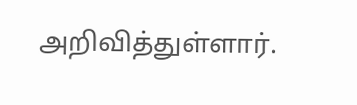அறிவித்துள்ளார்.